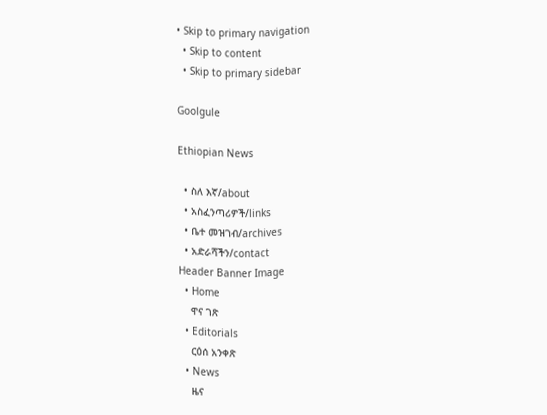• Skip to primary navigation
  • Skip to content
  • Skip to primary sidebar

Goolgule

Ethiopian News

  • ስለ እኛ/about
  • አስፈንጣሪዎች/links
  • ቤተ መዝገብ/archives
  • አድራሻችን/contact
Header Banner Image
  • Home
    ዋና ገጽ
  • Editorials
    ርዕሰ አንቀጽ
  • News
    ዜና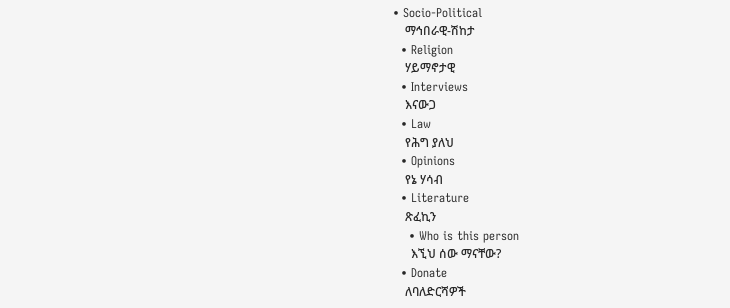• Socio-Political
    ማኅበራዊ-ሽከታ
  • Religion
    ሃይማኖታዊ
  • Interviews
    እናውጋ
  • Law
    የሕግ ያለህ
  • Opinions
    የኔ ሃሳብ
  • Literature
    ጽፈኪን
    • Who is this person
      እኚህ ሰው ማናቸው?
  • Donate
    ለባለድርሻዎች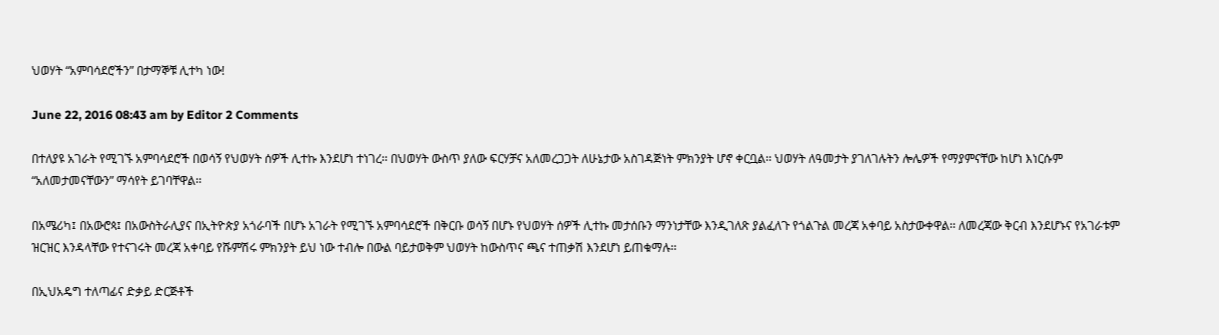ህወሃት “አምባሳደሮችን” በታማኞቹ ሊተካ ነው!

June 22, 2016 08:43 am by Editor 2 Comments

በተለያዩ አገራት የሚገኙ አምባሳደሮች በወሳኝ የህወሃት ሰዎች ሊተኩ እንደሆነ ተነገረ፡፡ በህወሃት ውስጥ ያለው ፍርሃቻና አለመረጋጋት ለሁኔታው አስገዳጅነት ምክንያት ሆኖ ቀርቧል፡፡ ህወሃት ለዓመታት ያገለገሉትን ሎሌዎች የማያምናቸው ከሆነ እነርሱም “አለመታመናቸውን” ማሳየት ይገባቸዋል፡፡

በአሜሪካ፤ በአውሮጳ፤ በአውስትራሊያና በኢትዮጵያ አጎራባች በሆኑ አገራት የሚገኙ አምባሳደሮች በቅርቡ ወሳኝ በሆኑ የህወሃት ሰዎች ሊተኩ መታሰቡን ማንነታቸው እንዲገለጽ ያልፈለጉ የጎልጉል መረጃ አቀባይ አስታውቀዋል፡፡ ለመረጃው ቅርብ እንደሆኑና የአገራቱም ዝርዝር እንዳላቸው የተናገሩት መረጃ አቀባይ የሹምሽሩ ምክንያት ይህ ነው ተብሎ በውል ባይታወቅም ህወሃት ከውስጥና ጫና ተጠቃሽ እንደሆነ ይጠቁማሉ፡፡

በኢህአዴግ ተለጣፊና ድቃይ ድርጅቶች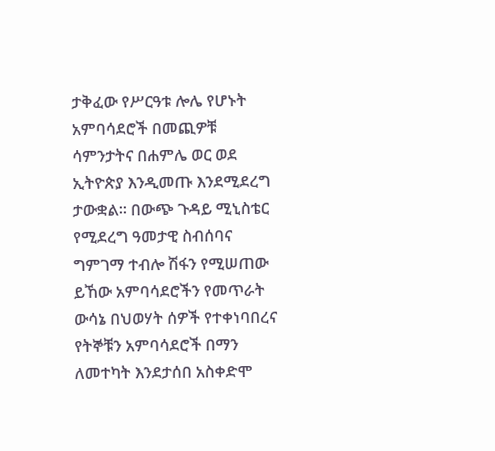ታቅፈው የሥርዓቱ ሎሌ የሆኑት አምባሳደሮች በመጪዎቹ ሳምንታትና በሐምሌ ወር ወደ ኢትዮጵያ እንዲመጡ እንደሚደረግ ታውቋል፡፡ በውጭ ጉዳይ ሚኒስቴር የሚደረግ ዓመታዊ ስብሰባና ግምገማ ተብሎ ሽፋን የሚሠጠው ይኸው አምባሳደሮችን የመጥራት ውሳኔ በህወሃት ሰዎች የተቀነባበረና የትኞቹን አምባሳደሮች በማን ለመተካት እንደታሰበ አስቀድሞ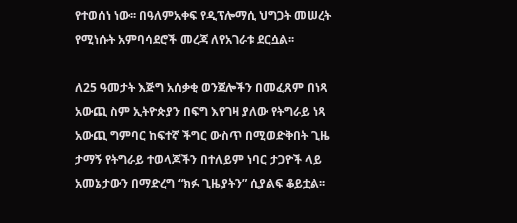የተወሰነ ነው፡፡ በዓለምአቀፍ የዲፕሎማሲ ህግጋት መሠረት የሚነሱት አምባሳደሮች መረጃ ለየአገራቱ ደርሷል፡፡

ለ25 ዓመታት እጅግ አሰቃቂ ወንጀሎችን በመፈጸም በነጻ አውጪ ስም ኢትዮጵያን በፍግ እየገዛ ያለው የትግራይ ነጻ አውጪ ግምባር ከፍተኛ ችግር ውስጥ በሚወድቅበት ጊዜ ታማኝ የትግራይ ተወላጆችን በተለይም ነባር ታጋዮች ላይ አመኔታውን በማድረግ “ክፉ ጊዜያትን” ሲያልፍ ቆይቷል፡፡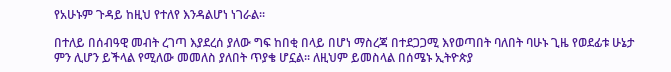የአሁኑም ጉዳይ ከዚህ የተለየ እንዳልሆነ ነገራል፡፡

በተለይ በሰብዓዊ መብት ረገጣ እያደረሰ ያለው ግፍ ከበቂ በላይ በሆነ ማስረጃ በተደጋጋሚ እየወጣበት ባለበት ባሁኑ ጊዜ የወደፊቱ ሁኔታ ምን ሊሆን ይችላል የሚለው መመለስ ያለበት ጥያቄ ሆኗል፡፡ ለዚህም ይመስላል በሰሜኑ ኢትዮጵያ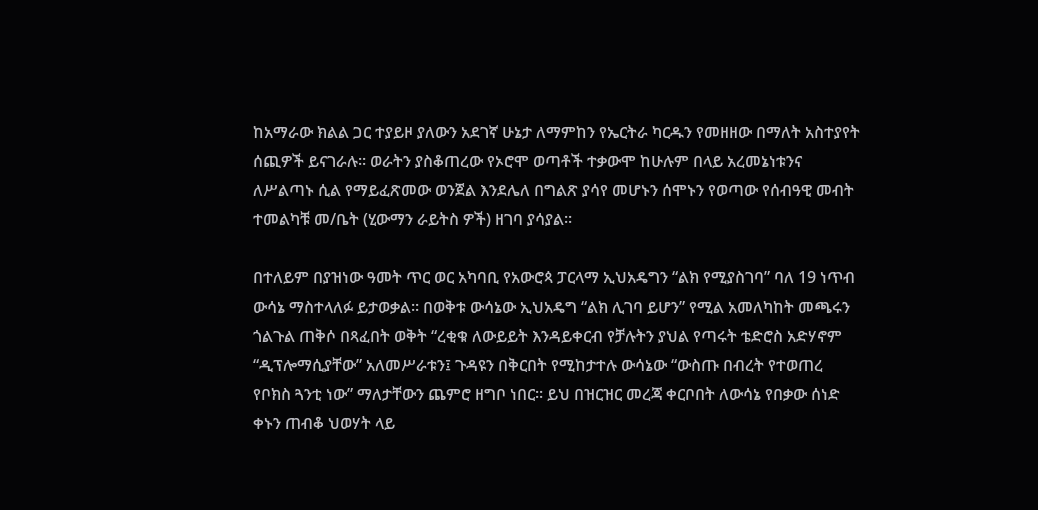ከአማራው ክልል ጋር ተያይዞ ያለውን አደገኛ ሁኔታ ለማምከን የኤርትራ ካርዱን የመዘዘው በማለት አስተያየት ሰጪዎች ይናገራሉ፡፡ ወራትን ያስቆጠረው የኦሮሞ ወጣቶች ተቃውሞ ከሁሉም በላይ አረመኔነቱንና ለሥልጣኑ ሲል የማይፈጽመው ወንጀል እንደሌለ በግልጽ ያሳየ መሆኑን ሰሞኑን የወጣው የሰብዓዊ መብት ተመልካቹ መ/ቤት (ሂውማን ራይትስ ዎች) ዘገባ ያሳያል፡፡

በተለይም በያዝነው ዓመት ጥር ወር አካባቢ የአውሮጳ ፓርላማ ኢህአዴግን “ልክ የሚያስገባ” ባለ 19 ነጥብ ውሳኔ ማስተላለፉ ይታወቃል፡፡ በወቅቱ ውሳኔው ኢህአዴግ “ልክ ሊገባ ይሆን” የሚል አመለካከት መጫሩን ጎልጉል ጠቅሶ በጻፈበት ወቅት “ረቂቁ ለውይይት እንዳይቀርብ የቻሉትን ያህል የጣሩት ቴድሮስ አድሃኖም “ዲፕሎማሲያቸው” አለመሥራቱን፤ ጉዳዩን በቅርበት የሚከታተሉ ውሳኔው “ውስጡ በብረት የተወጠረ የቦክስ ጓንቲ ነው” ማለታቸውን ጨምሮ ዘግቦ ነበር፡፡ ይህ በዝርዝር መረጃ ቀርቦበት ለውሳኔ የበቃው ሰነድ ቀኑን ጠብቆ ህወሃት ላይ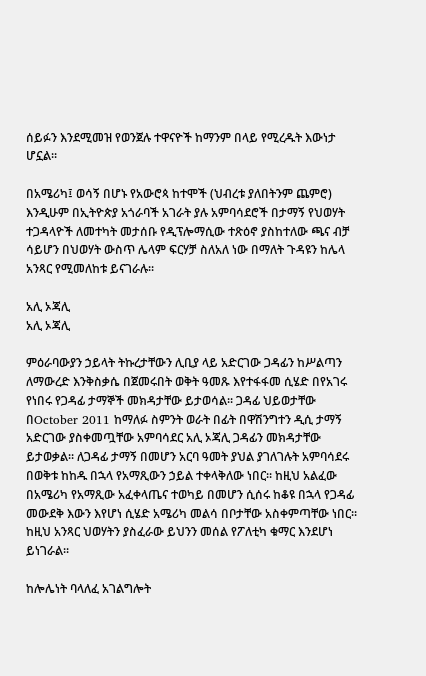ሰይፉን እንደሚመዝ የወንጀሉ ተዋናዮች ከማንም በላይ የሚረዱት እውነታ ሆኗል፡፡

በአሜሪካ፤ ወሳኝ በሆኑ የአውሮጳ ከተሞች (ህብረቱ ያለበትንም ጨምሮ) እንዲሁም በኢትዮጵያ አጎራባች አገራት ያሉ አምባሳደሮች በታማኝ የህወሃት ተጋዳላዮች ለመተካት መታሰቡ የዲፕሎማሲው ተጽዕኖ ያስከተለው ጫና ብቻ ሳይሆን በህወሃት ውስጥ ሌላም ፍርሃቻ ስለአለ ነው በማለት ጉዳዩን ከሌላ አንጻር የሚመለከቱ ይናገራሉ፡፡

አሊ ኦጃሊ
አሊ ኦጃሊ

ምዕራባውያን ኃይላት ትኩረታቸውን ሊቢያ ላይ አድርገው ጋዳፊን ከሥልጣን ለማውረድ እንቅስቃሴ በጀመሩበት ወቅት ዓመጹ እየተፋፋመ ሲሄድ በየአገሩ የነበሩ የጋዳፊ ታማኞች መክዳታቸው ይታወሳል፡፡ ጋዳፊ ህይወታቸው በOctober 2011 ከማለፉ ስምንት ወራት በፊት በዋሽንግተን ዲሲ ታማኝ አድርገው ያስቀመጧቸው አምባሳደር አሊ ኦጃሊ ጋዳፊን መክዳታቸው ይታወቃል፡፡ ለጋዳፊ ታማኝ በመሆን አርባ ዓመት ያህል ያገለገሉት አምባሳደሩ በወቅቱ ከከዱ በኋላ የአማጺውን ኃይል ተቀላቅለው ነበር፡፡ ከዚህ አልፈው በአሜሪካ የአማጺው አፈቀላጤና ተወካይ በመሆን ሲሰሩ ከቆዩ በኋላ የጋዳፊ መውደቅ እውን እየሆነ ሲሄድ አሜሪካ መልሳ በቦታቸው አስቀምጣቸው ነበር፡፡ ከዚህ አንጻር ህወሃትን ያስፈራው ይህንን መሰል የፖለቲካ ቁማር እንደሆነ ይነገራል፡፡

ከሎሌነት ባላለፈ አገልግሎት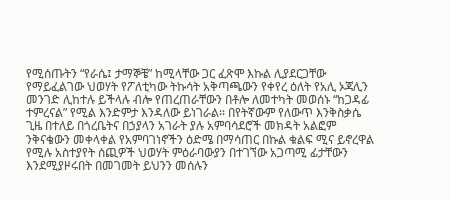የሚሰጡትን “የራሴ፤ ታማኞቼ” ከሚላቸው ጋር ፈጽሞ እኩል ሊያደርጋቸው የማይፈልገው ህወሃት የፖለቲካው ትኩሳት አቅጣጫውን የቀየረ ዕለት የአሊ ኦጃሊን መንገድ ሊከተሉ ይችላሉ ብሎ የጠረጠራቸውን በቶሎ ለመተካት መወሰኑ “ከጋዳፊ ተምረናል” የሚል እንድምታ እንዳለው ይነገራል፡፡ በየትኛውም የለውጥ እንቅስቃሴ ጊዜ በተለይ በጎረቤትና በኃያላን አገራት ያሉ አምባሳደሮች መክዳት አልፎም ንቅናቄውን መቀላቀል የአምባገነኖችን ዕድሜ በማሳጠር በኩል ቁልፍ ሚና ይኖረዋል የሚሉ አስተያየት ሰጪዎች ህወሃት ምዕራባውያን በተገኘው አጋጣሚ ፊታቸውን እንደሚያዞሩበት በመገመት ይህንን መሰሉን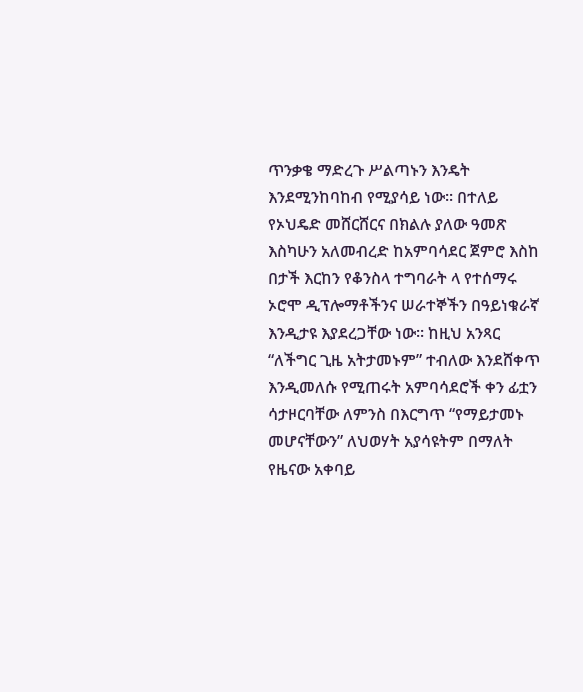ጥንቃቄ ማድረጉ ሥልጣኑን እንዴት እንደሚንከባከብ የሚያሳይ ነው፡፡ በተለይ የኦህዴድ መሸርሸርና በክልሉ ያለው ዓመጽ እስካሁን አለመብረድ ከአምባሳደር ጀምሮ እስከ በታች እርከን የቆንስላ ተግባራት ላ የተሰማሩ ኦሮሞ ዲፕሎማቶችንና ሠራተኞችን በዓይነቁራኛ እንዲታዩ እያደረጋቸው ነው፡፡ ከዚህ አንጻር “ለችግር ጊዜ አትታመኑም” ተብለው እንደሸቀጥ እንዲመለሱ የሚጠሩት አምባሳደሮች ቀን ፊቷን ሳታዞርባቸው ለምንስ በእርግጥ “የማይታመኑ መሆናቸውን” ለህወሃት አያሳዩትም በማለት የዜናው አቀባይ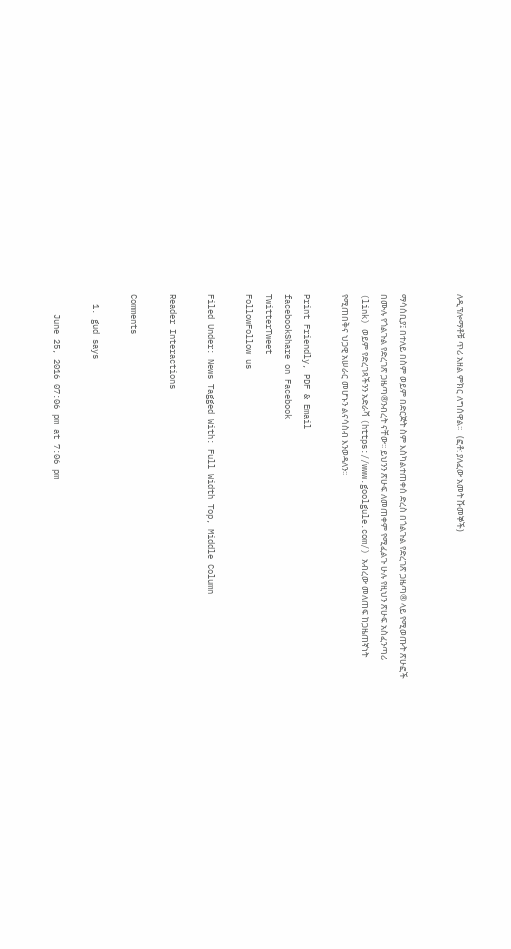ለዲፕሎማቶቹ ጥሪ አዘል ምክር ለግሰዋል፡፡   (ፎቶ: ያለፈው አመት ሹመኞች)


ማሳሰቢያ፤ በተለይ በስም ወይም በድርጅት ስም እስካልተጠቀሰ ድረስ በጎልጉል የድረገጽ ጋዜጣ® ላይ የሚወጡት ጽሁፎች በሙሉ የጎልጉል የድረገጽ ጋዜጣ®ንብረት ናቸው፡፡ ይህንን ጽሁፍ ለመጠቀም የሚፈልጉ ሁሉ የዚህን ጽሁፍ አስፈንጣሪ (link) ወይም የድረገጻችንን አድራሻ (https://www.goolgule.com/) አብረው መለጠፍ ከጋዜጠኛነት የሚጠበቅና ህጋዊ አሠራር መሆኑን ልናሳስብ እንወዳለን፡፡

Print Friendly, PDF & Email
facebookShare on Facebook
TwitterTweet
FollowFollow us

Filed Under: News Tagged With: Full Width Top, Middle Column

Reader Interactions

Comments

  1. gud says

    June 25, 2016 07:06 pm at 7:06 pm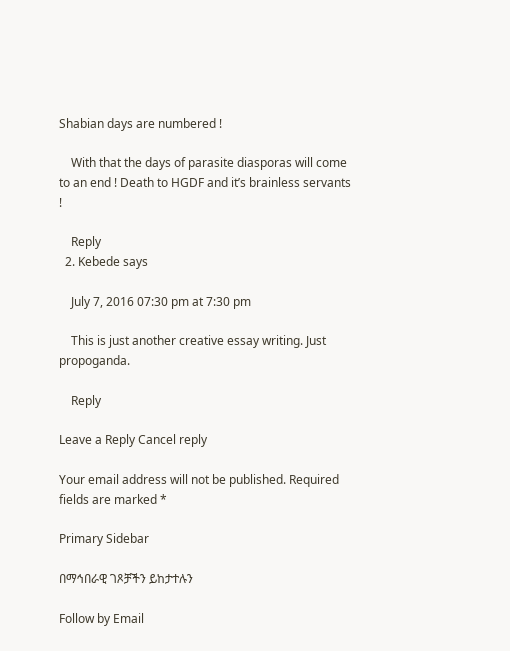Shabian days are numbered !

    With that the days of parasite diasporas will come to an end ! Death to HGDF and it’s brainless servants !

    Reply
  2. Kebede says

    July 7, 2016 07:30 pm at 7:30 pm

    This is just another creative essay writing. Just propoganda.

    Reply

Leave a Reply Cancel reply

Your email address will not be published. Required fields are marked *

Primary Sidebar

በማኅበራዊ ገጾቻችን ይከታተሉን

Follow by Email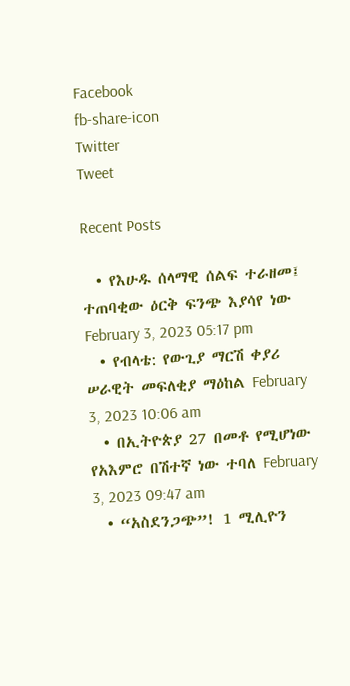Facebook
fb-share-icon
Twitter
Tweet

Recent Posts

  • የእሁዱ ሰላማዊ ሰልፍ ተራዘመ፤ ተጠባቂው ዕርቅ ፍንጭ እያሳየ ነው February 3, 2023 05:17 pm
  • የብላቴ: የውጊያ ማርሽ ቀያሪ ሠራዊት መፍለቂያ ማዕከል February 3, 2023 10:06 am
  • በኢትዮጵያ 27 በመቶ የሚሆነው የአእምሮ በሽተኛ ነው ተባለ February 3, 2023 09:47 am
  • “አስደንጋጭ”! 1 ሚሊዮን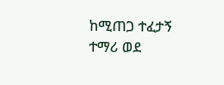ከሚጠጋ ተፈታኝ ተማሪ ወደ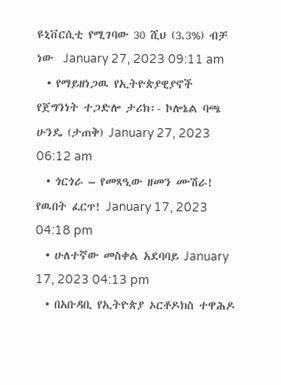ዩኒቨርሲቲ የሚገባው 30 ሺህ (3.3%) ብቻ ነው  January 27, 2023 09:11 am
  • የማይዘነጋዉ የኢትዮጵያዊያኖች የጀግንነት ተጋድሎ ታሪክ፡- ኮሎኔል ባጫ ሁንዴ (ታጠቅ) January 27, 2023 06:12 am
  • ጎርጎራ – የመጻዒው ዘመን ሙሽራ! የዉበት ፈርጥ! January 17, 2023 04:18 pm
  • ሁለተኛው መስቀል አደባባይ January 17, 2023 04:13 pm
  • በአቡዳቢ የኢትዮጵያ ኦርቶዶክስ ተዋሕዶ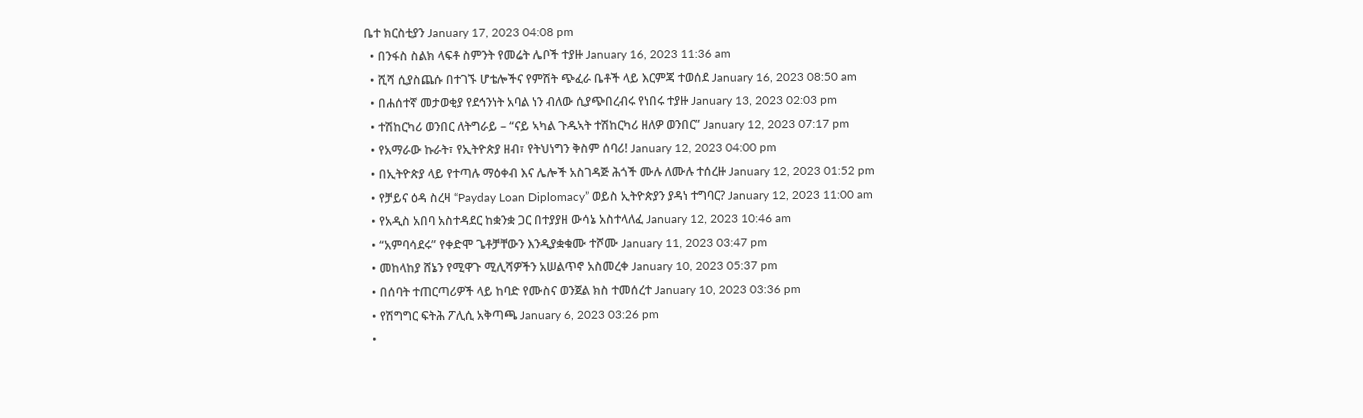ቤተ ክርስቲያን January 17, 2023 04:08 pm
  • በንፋስ ስልክ ላፍቶ ስምንት የመሬት ሌቦች ተያዙ January 16, 2023 11:36 am
  • ሺሻ ሲያስጨሱ በተገኙ ሆቴሎችና የምሽት ጭፈራ ቤቶች ላይ እርምጃ ተወሰደ January 16, 2023 08:50 am
  • በሐሰተኛ መታወቂያ የደኅንነት አባል ነን ብለው ሲያጭበረብሩ የነበሩ ተያዙ January 13, 2023 02:03 pm
  • ተሽከርካሪ ወንበር ለትግራይ – “ናይ ኣካል ጉዱኣት ተሽከርካሪ ዘለዎ ወንበር” January 12, 2023 07:17 pm
  • የአማራው ኩራት፣ የኢትዮጵያ ዘብ፣ የትህነግን ቅስም ሰባሪ! January 12, 2023 04:00 pm
  • በኢትዮጵያ ላይ የተጣሉ ማዕቀብ እና ሌሎች አስገዳጅ ሕጎች ሙሉ ለሙሉ ተሰረዙ January 12, 2023 01:52 pm
  • የቻይና ዕዳ ስረዛ “Payday Loan Diplomacy” ወይስ ኢትዮጵያን ያዳነ ተግባር? January 12, 2023 11:00 am
  • የአዲስ አበባ አስተዳደር ከቋንቋ ጋር በተያያዘ ውሳኔ አስተላለፈ January 12, 2023 10:46 am
  • “አምባሳደሩ” የቀድሞ ጌቶቻቸውን እንዲያቋቁሙ ተሾሙ January 11, 2023 03:47 pm
  • መከላከያ ሸኔን የሚዋጉ ሚሊሻዎችን አሠልጥኖ አስመረቀ January 10, 2023 05:37 pm
  • በሰባት ተጠርጣሪዎች ላይ ከባድ የሙስና ወንጀል ክስ ተመሰረተ January 10, 2023 03:36 pm
  • የሽግግር ፍትሕ ፖሊሲ አቅጣጫ January 6, 2023 03:26 pm
  •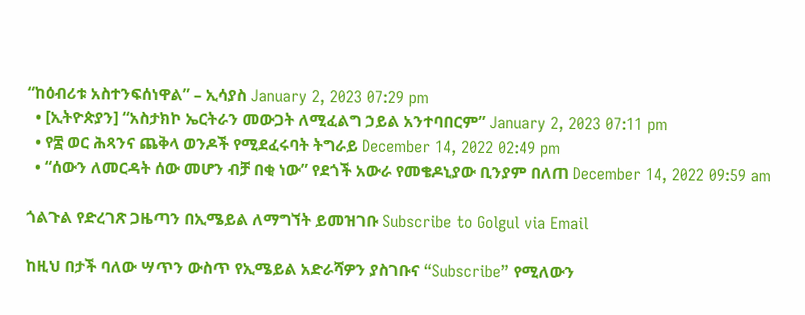“ከዕብሪቱ አስተንፍሰነዋል” – ኢሳያስ January 2, 2023 07:29 pm
  • [ኢትዮጵያን] “አስታክኮ ኤርትራን መውጋት ለሚፈልግ ኃይል አንተባበርም” January 2, 2023 07:11 pm
  • የ፰ ወር ሕጻንና ጨቅላ ወንዶች የሚደፈሩባት ትግራይ December 14, 2022 02:49 pm
  • “ሰውን ለመርዳት ሰው መሆን ብቻ በቂ ነው” የደጎች አውራ የመቄዶኒያው ቢንያም በለጠ December 14, 2022 09:59 am

ጎልጉል የድረገጽ ጋዜጣን በኢሜይል ለማግኘት ይመዝገቡ Subscribe to Golgul via Email

ከዚህ በታች ባለው ሣጥን ውስጥ የኢሜይል አድራሻዎን ያስገቡና “Subscribe” የሚለውን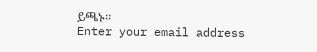ይጫኑ፡፡
Enter your email address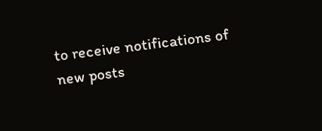to receive notifications of new posts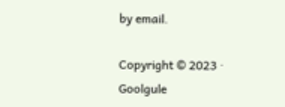by email.

Copyright © 2023 · Goolgule